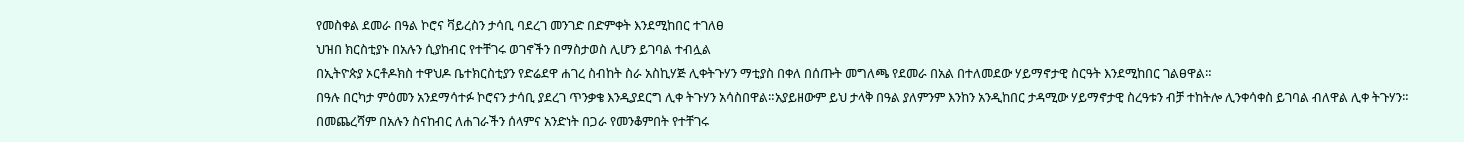የመስቀል ደመራ በዓል ኮሮና ቫይረስን ታሳቢ ባደረገ መንገድ በድምቀት እንደሚከበር ተገለፀ
ህዝበ ክርስቲያኑ በአሉን ሲያከብር የተቸገሩ ወገኖችን በማስታወስ ሊሆን ይገባል ተብሏል
በኢትዮጵያ ኦርቶዶክስ ተዋህዶ ቤተክርስቲያን የድሬደዋ ሐገረ ስብከት ስራ አስኪሃጅ ሊቀትጉሃን ማቲያስ በቀለ በሰጡት መግለጫ የደመራ በአል በተለመደው ሃይማኖታዊ ስርዓት እንደሚከበር ገልፀዋል።
በዓሉ በርካታ ምዕመን አንደማሳተፉ ኮሮናን ታሳቢ ያደረገ ጥንቃቄ እንዲያደርግ ሊቀ ትጉሃን አሳስበዋል።አያይዘውም ይህ ታላቅ በዓል ያለምንም እንከን አንዲከበር ታዳሚው ሃይማኖታዊ ስረዓቱን ብቻ ተከትሎ ሊንቀሳቀስ ይገባል ብለዋል ሊቀ ትጉሃን።
በመጨረሻም በአሉን ስናከብር ለሐገራችን ሰላምና አንድነት በጋራ የመንቆምበት የተቸገሩ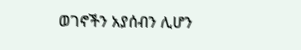ወገኖችን አያሰብን ሊሆን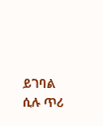ይገባል ሲሉ ጥሪ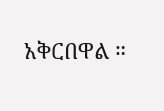አቅርበዋል ።